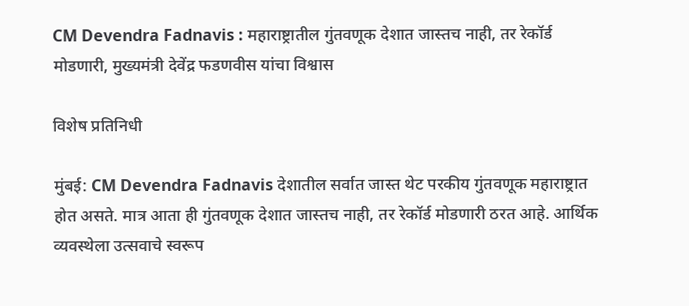CM Devendra Fadnavis : महाराष्ट्रातील गुंतवणूक देशात जास्तच नाही, तर रेकॉर्ड मोडणारी, मुख्यमंत्री देवेंद्र फडणवीस यांचा विश्वास

विशेष प्रतिनिधी

मुंबई: CM Devendra Fadnavis देशातील सर्वात जास्त थेट परकीय गुंतवणूक महाराष्ट्रात होत असते. मात्र आता ही गुंतवणूक देशात जास्तच नाही, तर रेकॉर्ड मोडणारी ठरत आहे. आर्थिक व्यवस्थेला उत्सवाचे स्वरूप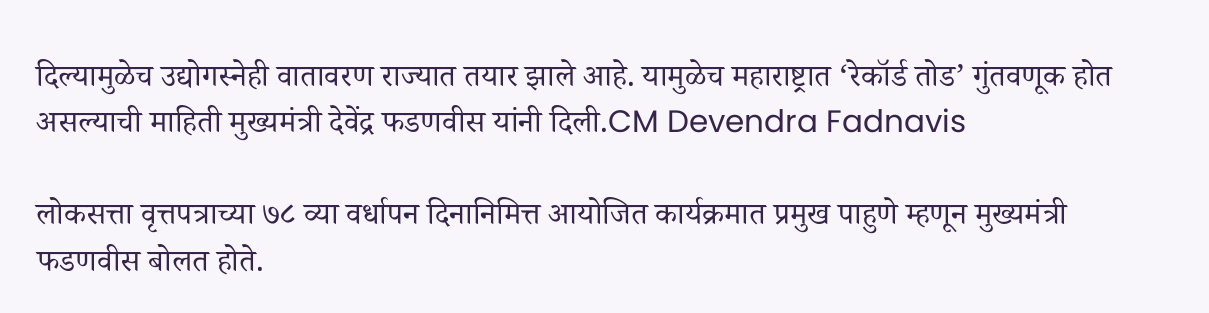दिल्यामुळेच उद्योगस्नेही वातावरण राज्यात तयार झाले आहे. यामुळेच महाराष्ट्रात ‘रेकॉर्ड तोड’ गुंतवणूक होत असल्याची माहिती मुख्यमंत्री देवेंद्र फडणवीस यांनी दिली.CM Devendra Fadnavis

लोकसत्ता वृत्तपत्राच्या ७८ व्या वर्धापन दिनानिमित्त आयोजित कार्यक्रमात प्रमुख पाहुणे म्हणून मुख्यमंत्री फडणवीस बोलत होते.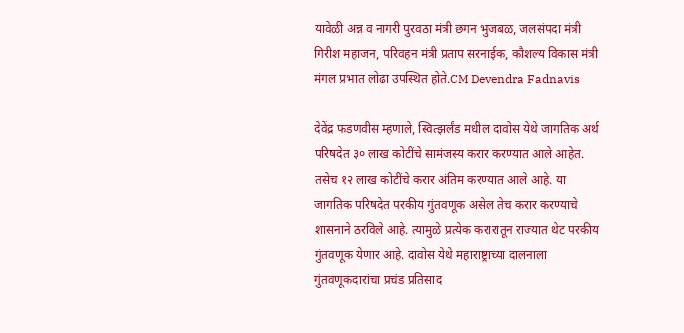यावेळी अन्न व नागरी पुरवठा मंत्री छगन भुजबळ, जलसंपदा मंत्री गिरीश महाजन, परिवहन मंत्री प्रताप सरनाईक, कौशल्य विकास मंत्री मंगल प्रभात लोढा उपस्थित होते.CM Devendra Fadnavis

देवेंद्र फडणवीस म्हणाले, स्वित्झर्लंड मधील दावोस येथे जागतिक अर्थ परिषदेत ३० लाख कोटींचे सामंजस्य करार करण्यात आले आहेत. तसेच १२ लाख कोटींचे करार अंतिम करण्यात आले आहे. या जागतिक परिषदेत परकीय गुंतवणूक असेल तेच करार करण्याचे शासनाने ठरविले आहे. त्यामुळे प्रत्येक करारातून राज्यात थेट परकीय गुंतवणूक येणार आहे. दावोस येथे महाराष्ट्राच्या दालनाला गुंतवणूकदारांचा प्रचंड प्रतिसाद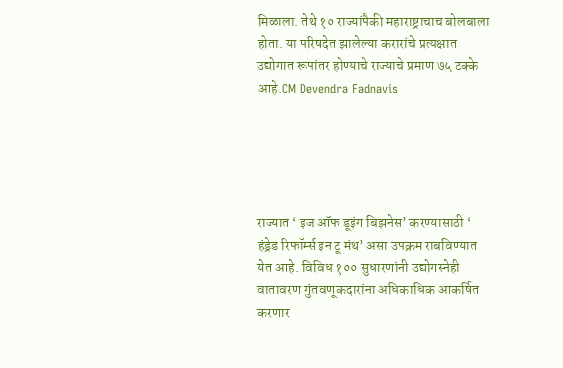मिळाला. तेथे १० राज्यांपैकी महाराष्ट्राचाच बोलबाला होता. या परिषदेत झालेल्या करारांचे प्रत्यक्षात उद्योगात रूपांतर होण्याचे राज्याचे प्रमाण ७५ टक्के आहे.CM Devendra Fadnavis





राज्यात ‘ इज ऑफ डूइंग बिझनेस’ करण्यासाठी ‘ हंड्रेड रिफॉर्म्स इन टू मंथ’ असा उपक्रम राबविण्यात येत आहे. विविध १०० सुधारणांनी उद्योगस्नेही वातावरण गुंतवणूकदारांना अधिकाधिक आकर्षित करणार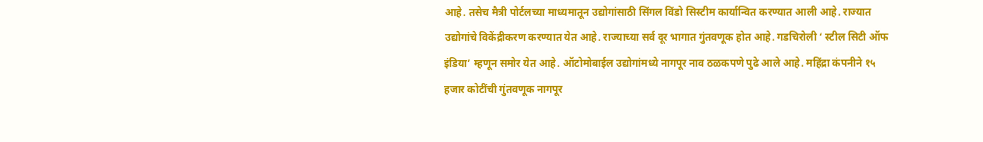आहे. तसेच मैत्री पोर्टलच्या माध्यमातून उद्योगांसाठी सिंगल विंडो सिस्टीम कार्यान्वित करण्यात आली आहे. राज्यात उद्योगांचे विकेंद्रीकरण करण्यात येत आहे. राज्याच्या सर्व दूर भागात गुंतवणूक होत आहे. गडचिरोली ‘ स्टील सिटी ऑफ इंडिया’ म्हणून समोर येत आहे. ऑटोमोबाईल उद्योगांमध्ये नागपूर नाव ठळकपणे पुढे आले आहे. महिंद्रा कंपनीने १५ हजार कोटींची गुंतवणूक नागपूर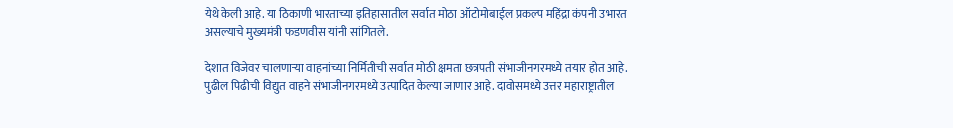येथे केली आहे. या ठिकाणी भारताच्या इतिहासातील सर्वात मोठा ऑटोमोबाईल प्रकल्प महिंद्रा कंपनी उभारत असल्याचे मुख्यमंत्री फडणवीस यांनी सांगितले.

देशात विजेवर चालणाऱ्या वाहनांच्या निर्मितीची सर्वात मोठी क्षमता छत्रपती संभाजीनगरमध्ये तयार होत आहे. पुढील पिढीची विद्युत वाहने संभाजीनगरमध्ये उत्पादित केल्या जाणार आहे. दावोसमध्ये उत्तर महाराष्ट्रातील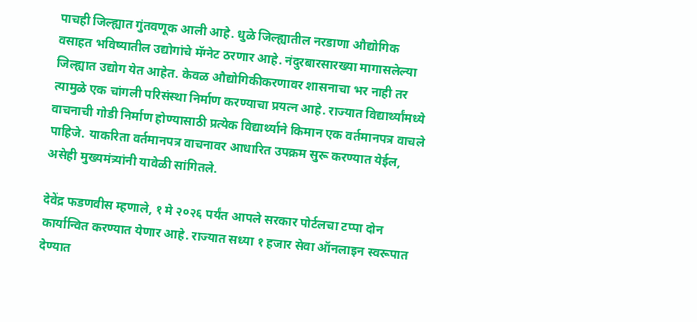पाचही जिल्ह्यात गुंतवणूक आली आहे. धुळे जिल्ह्यातील नरडाणा औद्योगिक वसाहत भविष्यातील उद्योगांचे मॅग्नेट ठरणार आहे. नंदुरबारसारख्या मागासलेल्या जिल्ह्यात उद्योग येत आहेत. केवळ औद्योगिकीकरणावर शासनाचा भर नाही तर त्यामुळे एक चांगली परिसंस्था निर्माण करण्याचा प्रयत्न आहे. राज्यात विद्यार्थ्यांमध्ये वाचनाची गोडी निर्माण होण्यासाठी प्रत्येक विद्यार्थ्याने किमान एक वर्तमानपत्र वाचले पाहिजे. याकरिता वर्तमानपत्र वाचनावर आधारित उपक्रम सुरू करण्यात येईल, असेही मुख्यमंत्र्यांनी यावेळी सांगितले.

देवेंद्र फडणवीस म्हणाले, १ मे २०२६ पर्यंत आपले सरकार पोर्टलचा टप्पा दोन कार्यान्वित करण्यात येणार आहे. राज्यात सध्या १ हजार सेवा ऑनलाइन स्वरूपात देण्यात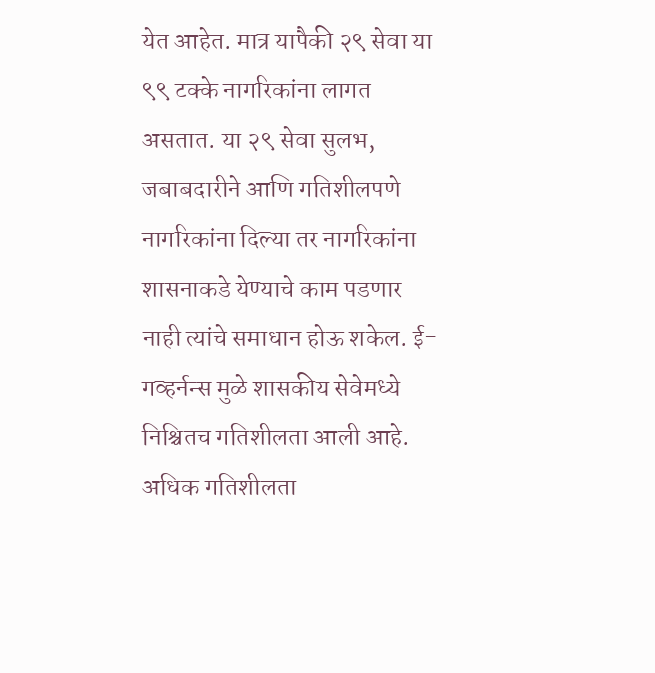येत आहेत. मात्र यापैकी २९ सेवा या ९९ टक्के नागरिकांना लागत असतात. या २९ सेवा सुलभ, जबाबदारीने आणि गतिशीलपणे नागरिकांना दिल्या तर नागरिकांना शासनाकडे येण्याचे काम पडणार नाही त्यांचे समाधान होऊ शकेल. ई- गव्हर्नन्स मुळे शासकीय सेवेमध्ये निश्चितच गतिशीलता आली आहे. अधिक गतिशीलता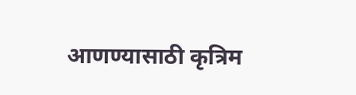आणण्यासाठी कृत्रिम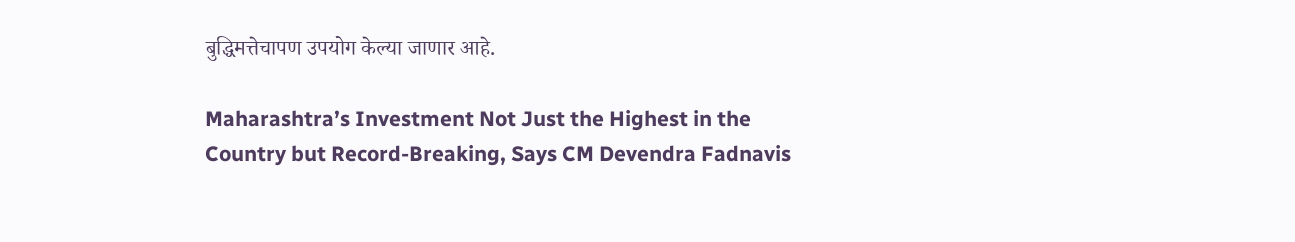बुद्धिमत्तेचापण उपयोग केल्या जाणार आहे.

Maharashtra’s Investment Not Just the Highest in the Country but Record-Breaking, Says CM Devendra Fadnavis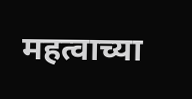महत्वाच्या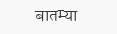बातम्या